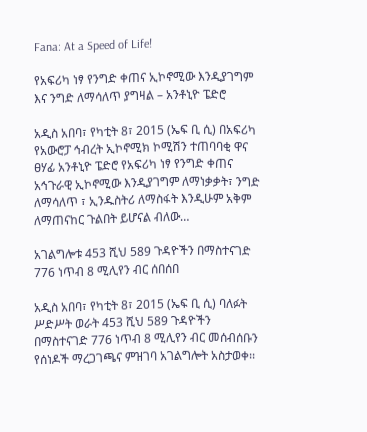Fana: At a Speed of Life!

የአፍሪካ ነፃ የንግድ ቀጠና ኢኮኖሚው እንዲያገግም እና ንግድ ለማሳለጥ ያግዛል – አንቶኒዮ ፔድሮ

አዲስ አበባ፣ የካቲት 8፣ 2015 (ኤፍ ቢ ሲ) በአፍሪካ የአውሮፓ ኅብረት ኢኮኖሚክ ኮሚሽን ተጠባባቂ ዋና ፀሃፊ አንቶኒዮ ፔድሮ የአፍሪካ ነፃ የንግድ ቀጠና አኅጉራዊ ኢኮኖሚው እንዲያገግም ለማነቃቃት፣ ንግድ ለማሳለጥ ፣ ኢንዱስትሪ ለማስፋት እንዲሁም አቅም ለማጠናከር ጉልበት ይሆናል ብለው…

አገልግሎቱ 453 ሺህ 589 ጉዳዮችን በማስተናገድ 776 ነጥብ 8 ሚሊየን ብር ሰበሰበ

አዲስ አበባ፣ የካቲት 8፣ 2015 (ኤፍ ቢ ሲ) ባለፉት ሥድሥት ወራት 453 ሺህ 589 ጉዳዮችን በማስተናገድ 776 ነጥብ 8 ሚሊየን ብር መሰብሰቡን የሰነዶች ማረጋገጫና ምዝገባ አገልግሎት አስታወቀ፡፡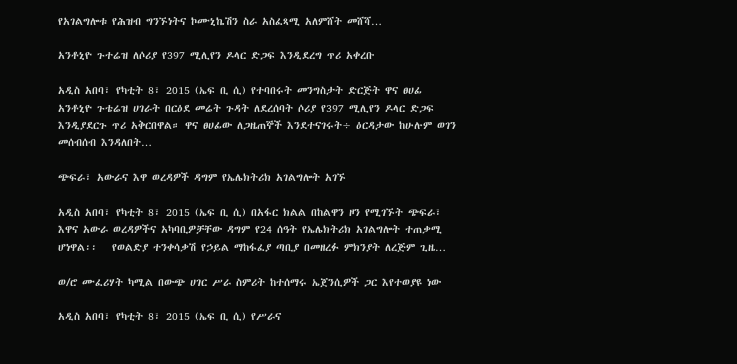የአገልግሎቱ የሕዝብ ግንኙነትና ኮሙኒኬሽን ስራ አስፈጻሚ አለምሸት መሸሻ…

አንቶኒዮ ጉተሬዝ ለሶሪያ የ397 ሚሊየን ዶላር ድጋፍ እንዲደረግ ጥሪ አቀረቡ

አዲስ አበባ፣ የካቲት 8፣ 2015 (ኤፍ ቢ ሲ) የተባበሩት መንግስታት ድርጅት ዋና ፀሀፊ አንቶኒዮ ጉቴሬዝ ሀገራት በርዕደ መሬት ጉዳት ለደረሰባት ሶሪያ የ397 ሚሊየን ዶላር ድጋፍ እንዲያደርጉ ጥሪ አቅርበዋል። ዋና ፀሀፊው ለጋዜጠኞች እንደተናገሩት÷ ዕርዳታው ከሁሉም ወገን መሰብሰብ እንዳለበት…

ጭፍራ፣ አውራና እዋ ወረዳዎች ዳግም የኤሌክትሪክ አገልግሎት አገኙ

አዲስ አበባ፣ የካቲት 8፣ 2015 (ኤፍ ቢ ሲ) በአፋር ክልል በከልዋን ዞን የሚገኙት ጭፍራ፣ እዋና አውራ ወረዳዎችና አካባቢዎቻቸው ዳግም የ24 ሰዓት የኤሌክትሪክ አገልግሎት ተጠቃሚ ሆነዋል፡፡   የወልድያ ተንቀሳቃሽ የኃይል ማከፋፈያ ጣቢያ በመዘረፉ ምክንያት ለረጅም ጊዜ…

ወ/ሮ ሙፈሪሃት ካሚል በውጭ ሀገር ሥራ ስምሪት ከተሰማሩ ኤጀንሲዎች ጋር እየተወያዩ ነው

አዲስ አበባ፣ የካቲት 8፣ 2015 (ኤፍ ቢ ሲ) የሥራና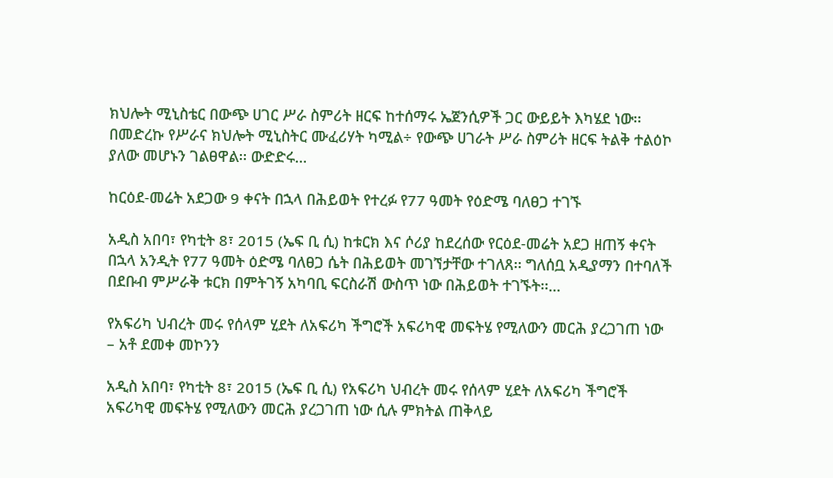ክህሎት ሚኒስቴር በውጭ ሀገር ሥራ ስምሪት ዘርፍ ከተሰማሩ ኤጀንሲዎች ጋር ውይይት እካሄደ ነው፡፡ በመድረኩ የሥራና ክህሎት ሚኒስትር ሙፈሪሃት ካሚል÷ የውጭ ሀገራት ሥራ ስምሪት ዘርፍ ትልቅ ተልዕኮ ያለው መሆኑን ገልፀዋል፡፡ ውድድሩ…

ከርዕደ-መሬት አደጋው 9 ቀናት በኋላ በሕይወት የተረፉ የ77 ዓመት የዕድሜ ባለፀጋ ተገኙ

አዲስ አበባ፣ የካቲት 8፣ 2015 (ኤፍ ቢ ሲ) ከቱርክ እና ሶሪያ ከደረሰው የርዕደ-መሬት አደጋ ዘጠኝ ቀናት በኋላ አንዲት የ77 ዓመት ዕድሜ ባለፀጋ ሴት በሕይወት መገኘታቸው ተገለጸ፡፡ ግለሰቧ አዲያማን በተባለች በደቡብ ምሥራቅ ቱርክ በምትገኝ አካባቢ ፍርስራሽ ውስጥ ነው በሕይወት ተገኙት፡፡…

የአፍሪካ ህብረት መሩ የሰላም ሂደት ለአፍሪካ ችግሮች አፍሪካዊ መፍትሄ የሚለውን መርሕ ያረጋገጠ ነው – አቶ ደመቀ መኮንን

አዲስ አበባ፣ የካቲት 8፣ 2015 (ኤፍ ቢ ሲ) የአፍሪካ ህብረት መሩ የሰላም ሂደት ለአፍሪካ ችግሮች አፍሪካዊ መፍትሄ የሚለውን መርሕ ያረጋገጠ ነው ሲሉ ምክትል ጠቅላይ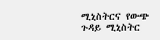ሚኒስትርና የውጭ ጉዳይ ሚኒስትር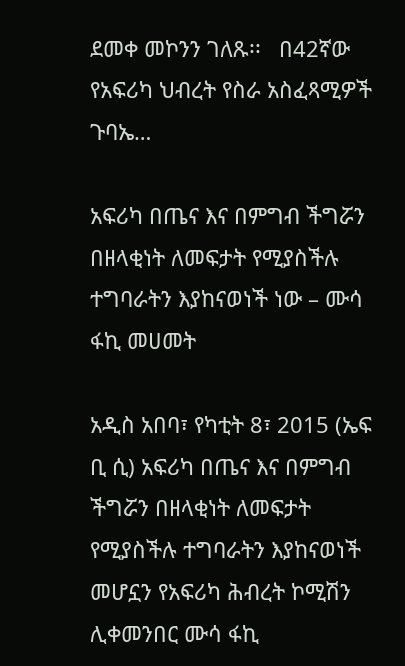ደመቀ መኮንን ገለጹ፡፡   በ42ኛው የአፍሪካ ህብረት የስራ አስፈጻሚዎች ጉባኤ…

አፍሪካ በጤና እና በምግብ ችግሯን በዘላቂነት ለመፍታት የሚያስችሉ ተግባራትን እያከናወነች ነው – ሙሳ ፋኪ መሀመት

አዲስ አበባ፣ የካቲት 8፣ 2015 (ኤፍ ቢ ሲ) አፍሪካ በጤና እና በምግብ ችግሯን በዘላቂነት ለመፍታት የሚያስችሉ ተግባራትን እያከናወነች መሆኗን የአፍሪካ ሕብረት ኮሚሽን ሊቀመንበር ሙሳ ፋኪ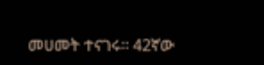መሀመት ተናገሩ፡፡ 42ኛው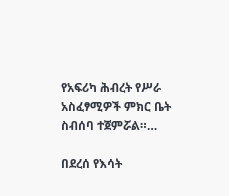የአፍሪካ ሕብረት የሥራ አስፈፃሚዎች ምክር ቤት ስብሰባ ተጀምሯል።…

በደረሰ የእሳት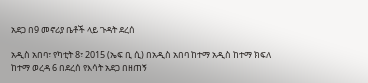አደጋ በ9 መኖሪያ ቤቶች ላይ ጉዳት ደረሰ

አዲስ አበባ፣ የካቲት 8፣ 2015 (ኤፍ ቢ ሲ) በአዲስ አበባ ከተማ አዲስ ከተማ ክፍለ ከተማ ወረዳ 6 በደረሰ የእሳት አደጋ በዘጠኝ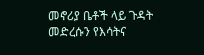መኖሪያ ቤቶች ላይ ጉዳት መድረሱን የእሳትና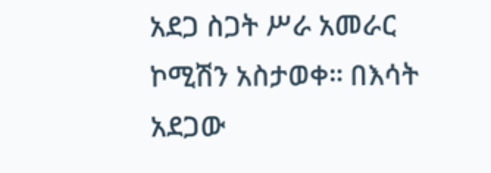አደጋ ስጋት ሥራ አመራር ኮሚሽን አስታወቀ፡፡ በእሳት አደጋው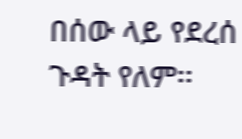በሰው ላይ የደረሰ ጉዳት የለም፡፡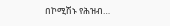በኮሚሽኑ የሕዝብ…